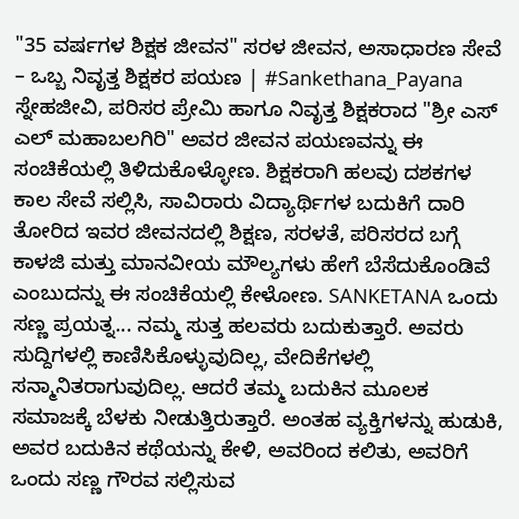"35 ವರ್ಷಗಳ ಶಿಕ್ಷಕ ಜೀವನ" ಸರಳ ಜೀವನ, ಅಸಾಧಾರಣ ಸೇವೆ – ಒಬ್ಬ ನಿವೃತ್ತ ಶಿಕ್ಷಕರ ಪಯಣ | #Sankethana_Payana
ಸ್ನೇಹಜೀವಿ, ಪರಿಸರ ಪ್ರೇಮಿ ಹಾಗೂ ನಿವೃತ್ತ ಶಿಕ್ಷಕರಾದ "ಶ್ರೀ ಎಸ್ ಎಲ್ ಮಹಾಬಲಗಿರಿ" ಅವರ ಜೀವನ ಪಯಣವನ್ನು ಈ ಸಂಚಿಕೆಯಲ್ಲಿ ತಿಳಿದುಕೊಳ್ಳೋಣ. ಶಿಕ್ಷಕರಾಗಿ ಹಲವು ದಶಕಗಳ ಕಾಲ ಸೇವೆ ಸಲ್ಲಿಸಿ, ಸಾವಿರಾರು ವಿದ್ಯಾರ್ಥಿಗಳ ಬದುಕಿಗೆ ದಾರಿ ತೋರಿದ ಇವರ ಜೀವನದಲ್ಲಿ ಶಿಕ್ಷಣ, ಸರಳತೆ, ಪರಿಸರದ ಬಗ್ಗೆ ಕಾಳಜಿ ಮತ್ತು ಮಾನವೀಯ ಮೌಲ್ಯಗಳು ಹೇಗೆ ಬೆಸೆದುಕೊಂಡಿವೆ ಎಂಬುದನ್ನು ಈ ಸಂಚಿಕೆಯಲ್ಲಿ ಕೇಳೋಣ. SANKETANA ಒಂದು ಸಣ್ಣ ಪ್ರಯತ್ನ... ನಮ್ಮ ಸುತ್ತ ಹಲವರು ಬದುಕುತ್ತಾರೆ. ಅವರು ಸುದ್ದಿಗಳಲ್ಲಿ ಕಾಣಿಸಿಕೊಳ್ಳುವುದಿಲ್ಲ, ವೇದಿಕೆಗಳಲ್ಲಿ ಸನ್ಮಾನಿತರಾಗುವುದಿಲ್ಲ. ಆದರೆ ತಮ್ಮ ಬದುಕಿನ ಮೂಲಕ ಸಮಾಜಕ್ಕೆ ಬೆಳಕು ನೀಡುತ್ತಿರುತ್ತಾರೆ. ಅಂತಹ ವ್ಯಕ್ತಿಗಳನ್ನು ಹುಡುಕಿ, ಅವರ ಬದುಕಿನ ಕಥೆಯನ್ನು ಕೇಳಿ, ಅವರಿಂದ ಕಲಿತು, ಅವರಿಗೆ ಒಂದು ಸಣ್ಣ ಗೌರವ ಸಲ್ಲಿಸುವ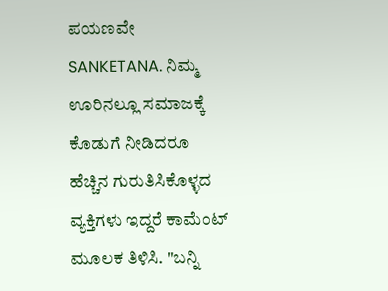ಪಯಣವೇ SANKETANA. ನಿಮ್ಮ ಊರಿನಲ್ಲೂ ಸಮಾಜಕ್ಕೆ ಕೊಡುಗೆ ನೀಡಿದರೂ ಹೆಚ್ಚಿನ ಗುರುತಿಸಿಕೊಳ್ಳದ ವ್ಯಕ್ತಿಗಳು ಇದ್ದರೆ ಕಾಮೆಂಟ್ ಮೂಲಕ ತಿಳಿಸಿ. "ಬನ್ನಿ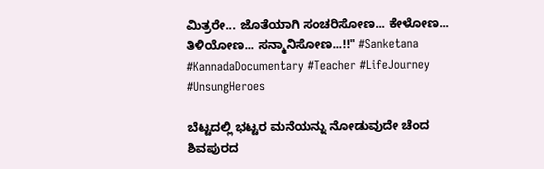ಮಿತ್ರರೇ... ಜೊತೆಯಾಗಿ ಸಂಚರಿಸೋಣ... ಕೇಳೋಣ... ತಿಳಿಯೋಣ... ಸನ್ಮಾನಿಸೋಣ...!!" #Sanketana #KannadaDocumentary #Teacher #LifeJourney #UnsungHeroes

ಬೆಟ್ಟದಲ್ಲಿ ಭಟ್ಟರ ಮನೆಯನ್ನು ನೋಡುವುದೇ ಚೆಂದ ಶಿವಪುರದ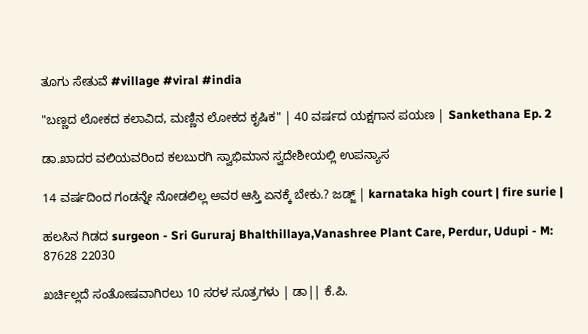ತೂಗು ಸೇತುವೆ #village #viral #india

"ಬಣ್ಣದ ಲೋಕದ ಕಲಾವಿದ, ಮಣ್ಣಿನ ಲೋಕದ ಕೃಷಿಕ" | 40 ವರ್ಷದ ಯಕ್ಷಗಾನ ಪಯಣ | Sankethana Ep. 2

ಡಾ.ಖಾದರ ವಲಿಯವರಿಂದ ಕಲಬುರಗಿ ಸ್ವಾಭಿಮಾನ ಸ್ವದೇಶೀಯಲ್ಲಿ ಉಪನ್ಯಾಸ

14 ವರ್ಷದಿಂದ ಗಂಡನ್ನೇ ನೋಡಲಿಲ್ಲ ಅವರ ಆಸ್ತಿ ಏನಕ್ಕೆ ಬೇಕು.? ಜಡ್ಜ್ | karnataka high court | fire surie |

ಹಲಸಿನ ಗಿಡದ surgeon - Sri Gururaj Bhalthillaya,Vanashree Plant Care, Perdur, Udupi - M: 87628 22030

ಖರ್ಚಿಲ್ಲದೆ ಸಂತೋಷವಾಗಿರಲು 10 ಸರಳ ಸೂತ್ರಗಳು | ಡಾ|| ಕೆ.ಪಿ.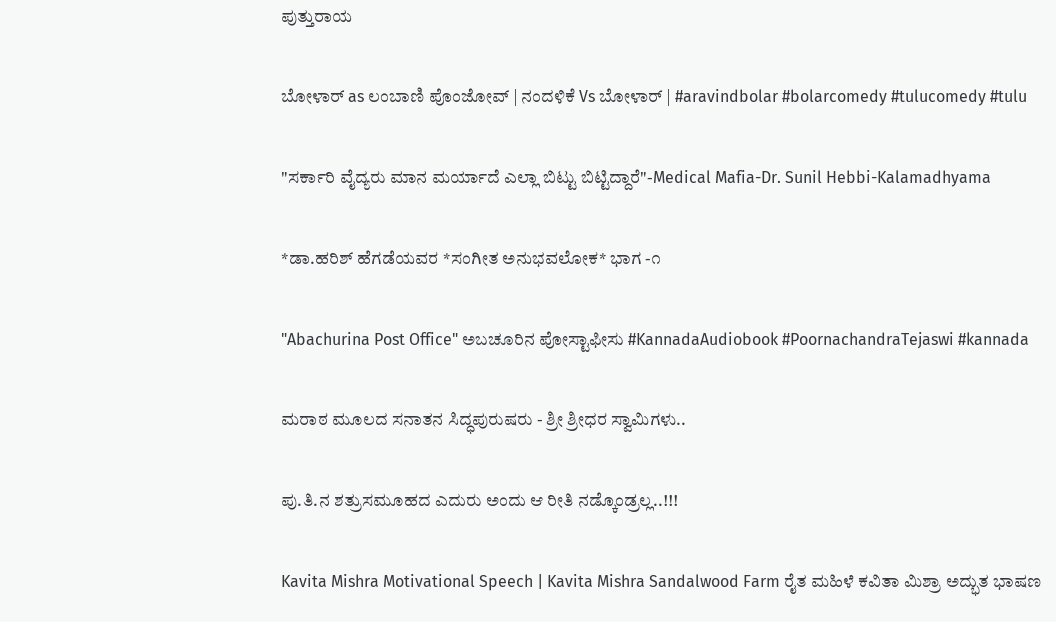ಪುತ್ತುರಾಯ

ಬೋಳಾರ್ as ಲಂಬಾಣಿ ಪೊಂಜೋವ್ | ನಂದಳಿಕೆ Vs ಬೋಳಾರ್ | #aravindbolar #bolarcomedy #tulucomedy #tulu

"ಸರ್ಕಾರಿ ವೈದ್ಯರು ಮಾನ ಮರ್ಯಾದೆ ಎಲ್ಲಾ ಬಿಟ್ಟು ಬಿಟ್ಟಿದ್ದಾರೆ"-Medical Mafia-Dr. Sunil Hebbi-Kalamadhyama

*ಡಾ.ಹರಿಶ್ ಹೆಗಡೆಯವರ *ಸಂಗೀತ ಅನುಭವಲೋಕ* ಭಾಗ -೧

"Abachurina Post Office" ಅಬಚೂರಿನ ಪೋಸ್ಟಾಫೀಸು #KannadaAudiobook #PoornachandraTejaswi #kannada

ಮರಾಠ ಮೂಲದ ಸನಾತನ ಸಿದ್ಧಪುರುಷರು - ಶ್ರೀ ಶ್ರೀಧರ ಸ್ವಾಮಿಗಳು..

ಪು.ತಿ.ನ ಶತ್ರುಸಮೂಹದ ಎದುರು ಅಂದು ಆ ರೀತಿ ನಡ್ಕೊಂಡ್ರಲ್ಲ..!!!

Kavita Mishra Motivational Speech | Kavita Mishra Sandalwood Farm ರೈತ ಮಹಿಳೆ ಕವಿತಾ ಮಿಶ್ರಾ ಅದ್ಭುತ ಭಾಷಣ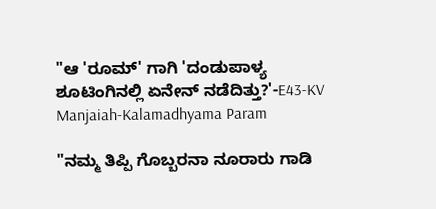"ಆ 'ರೂಮ್' ಗಾಗಿ 'ದಂಡುಪಾಳ್ಯ ಶೂಟಿಂಗಿನಲ್ಲಿ ಏನೇನ್ ನಡೆದಿತ್ತು?'-E43-KV Manjaiah-Kalamadhyama Param

"ನಮ್ಮ ತಿಪ್ಪಿ ಗೊಬ್ಬರನಾ ನೂರಾರು ಗಾಡಿ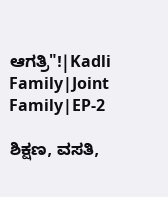ಆಗತ್ರಿ"!|Kadli Family|Joint Family|EP-2

ಶಿಕ್ಷಣ, ವಸತಿ,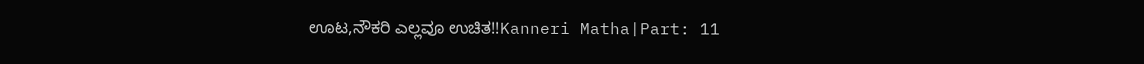ಊಟ,ನೌಕರಿ ಎಲ್ಲವೂ ಉಚಿತ!!Kanneri Matha|Part: 11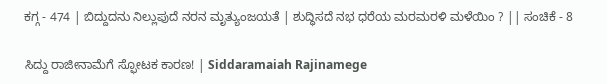ಕಗ್ಗ - 474 | ಬಿದ್ದುದನು ನಿಲ್ಲುಪುದೆ ನರನ ಮೃತ್ಯುಂಜಯತೆ | ಶುದ್ಧಿಸದೆ ನಭ ಧರೆಯ ಮರಮರಳಿ ಮಳೆಯಿಂ ? || ಸಂಚಿಕೆ - 8

ಸಿದ್ದು ರಾಜೀನಾಮೆಗೆ ಸ್ಫೋಟಕ ಕಾರಣ! | Siddaramaiah Rajinamege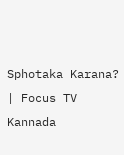Sphotaka Karana? | Focus TV Kannada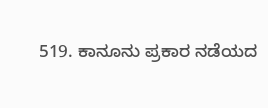519. ಕಾನೂನು ಪ್ರಕಾರ ನಡೆಯದ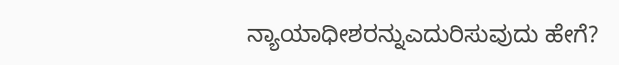ನ್ಯಾಯಾಧೀಶರನ್ನುಎದುರಿಸುವುದು ಹೇಗೆ?